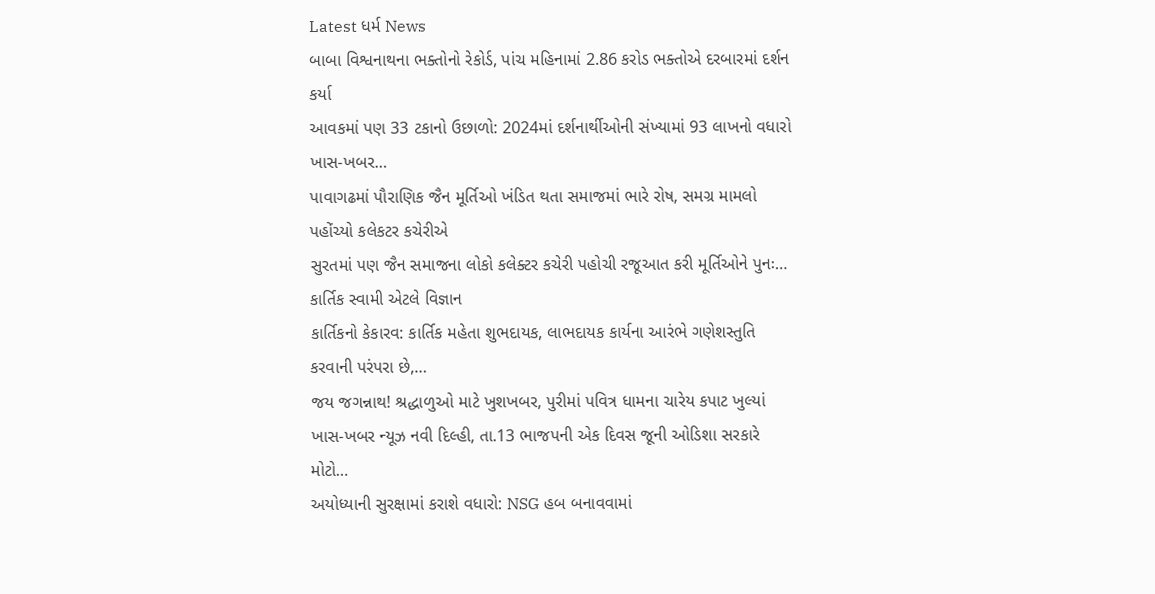Latest ધર્મ News
બાબા વિશ્વનાથના ભક્તોનો રેકોર્ડ, પાંચ મહિનામાં 2.86 કરોડ ભક્તોએ દરબારમાં દર્શન કર્યા
આવકમાં પણ 33 ટકાનો ઉછાળો: 2024માં દર્શનાર્થીઓની સંખ્યામાં 93 લાખનો વધારો ખાસ-ખબર…
પાવાગઢમાં પૌરાણિક જૈન મૂર્તિઓ ખંડિત થતા સમાજમાં ભારે રોષ, સમગ્ર મામલો પહોંચ્યો કલેકટર કચેરીએ
સુરતમાં પણ જૈન સમાજના લોકો કલેક્ટર કચેરી પહોચી રજૂઆત કરી મૂર્તિઓને પુનઃ…
કાર્તિક સ્વામી એટલે વિજ્ઞાન
કાર્તિકનો કેકારવ: કાર્તિક મહેતા શુભદાયક, લાભદાયક કાર્યના આરંભે ગણેશસ્તુતિ કરવાની પરંપરા છે,…
જય જગન્નાથ! શ્રદ્ધાળુઓ માટે ખુશખબર, પુરીમાં પવિત્ર ધામના ચારેય કપાટ ખુલ્યાં
ખાસ-ખબર ન્યૂઝ નવી દિલ્હી, તા.13 ભાજપની એક દિવસ જૂની ઓડિશા સરકારે મોટો…
અયોધ્યાની સુરક્ષામાં કરાશે વધારો: NSG હબ બનાવવામાં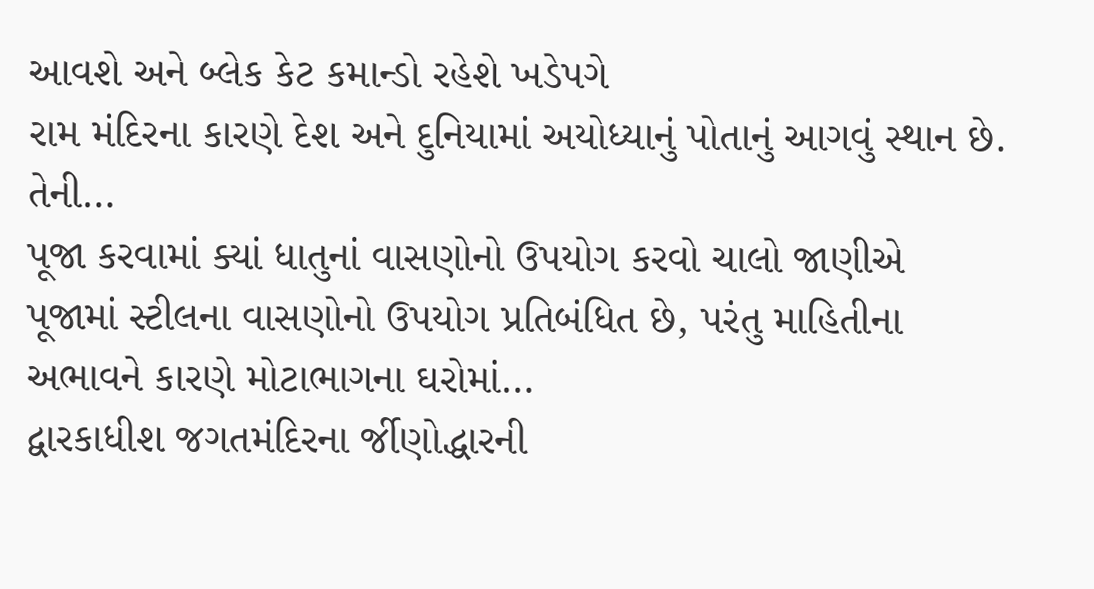આવશે અને બ્લેક કેટ કમાન્ડો રહેશે ખડેપગે
રામ મંદિરના કારણે દેશ અને દુનિયામાં અયોધ્યાનું પોતાનું આગવું સ્થાન છે. તેની…
પૂજા કરવામાં ક્યાં ધાતુનાં વાસણોનો ઉપયોગ કરવો ચાલો જાણીએ
પૂજામાં સ્ટીલના વાસણોનો ઉપયોગ પ્રતિબંધિત છે, પરંતુ માહિતીના અભાવને કારણે મોટાભાગના ઘરોમાં…
દ્વારકાધીશ જગતમંદિરના ર્જીણોદ્ધારની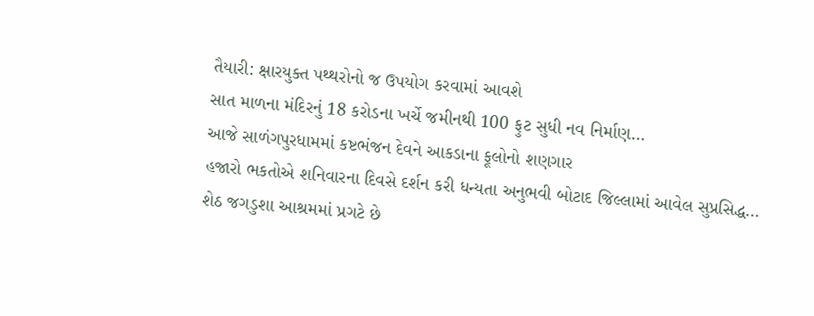તૈયારી: ક્ષારયુક્ત પથ્થરોનો જ ઉપયોગ કરવામાં આવશે
સાત માળના મંદિરનું 18 કરોડના ખર્ચે જમીનથી 100 ફુટ સુધી નવ નિર્માણ…
આજે સાળંગપુરધામમાં કષ્ટભંજન દેવને આકડાના ફૂલોનો શણગાર
હજારો ભકતોએ શનિવારના દિવસે દર્શન કરી ધન્યતા અનુભવી બોટાદ જિલ્લામાં આવેલ સુપ્રસિદ્ધ…
શેઠ જગડુશા આશ્રમમાં પ્રગટે છે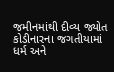જમીનમાંથી દીવ્ય જ્યોત
કોડીનારના જગતીયામાં ધર્મ અને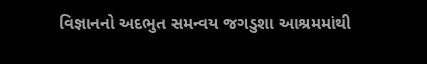વિજ્ઞાનનો અદભુત સમન્વય જગડુશા આશ્રમમાંથી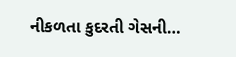નીકળતા કુદરતી ગેસની…